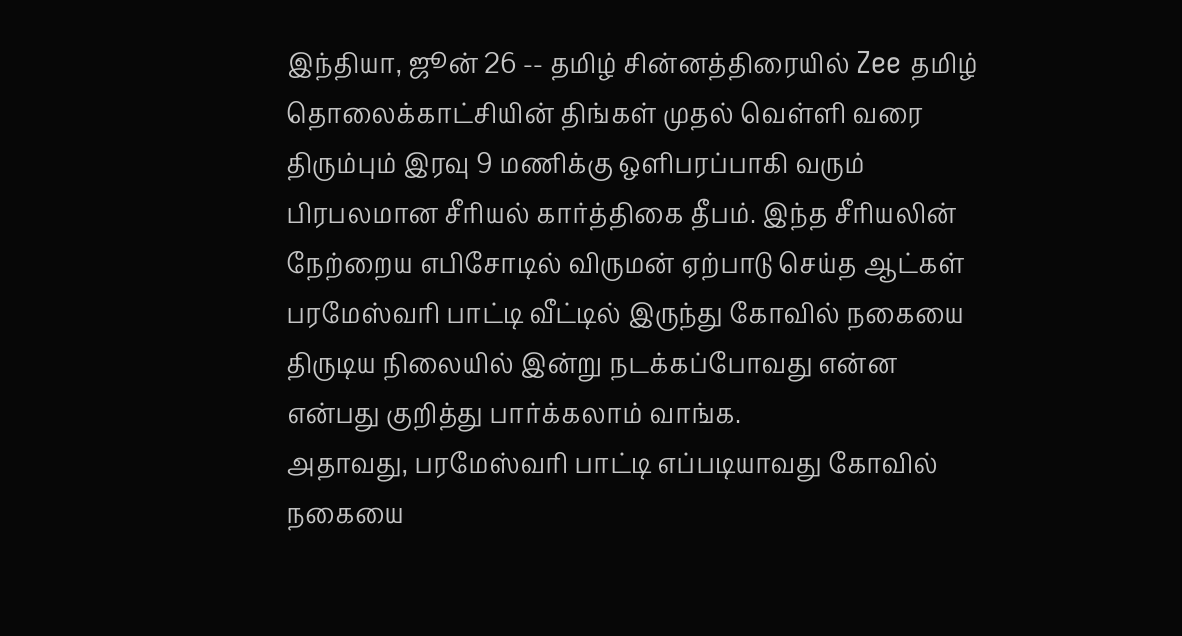இந்தியா, ஜூன் 26 -- தமிழ் சின்னத்திரையில் Zee தமிழ் தொலைக்காட்சியின் திங்கள் முதல் வெள்ளி வரை திரும்பும் இரவு 9 மணிக்கு ஒளிபரப்பாகி வரும் பிரபலமான சீரியல் கார்த்திகை தீபம். இந்த சீரியலின் நேற்றைய எபிசோடில் விருமன் ஏற்பாடு செய்த ஆட்கள் பரமேஸ்வரி பாட்டி வீட்டில் இருந்து கோவில் நகையை திருடிய நிலையில் இன்று நடக்கப்போவது என்ன என்பது குறித்து பார்க்கலாம் வாங்க.
அதாவது, பரமேஸ்வரி பாட்டி எப்படியாவது கோவில் நகையை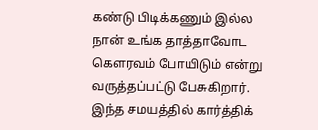கண்டு பிடிக்கணும் இல்ல நான் உங்க தாத்தாவோட கௌரவம் போயிடும் என்று வருத்தப்பட்டு பேசுகிறார். இந்த சமயத்தில் கார்த்திக்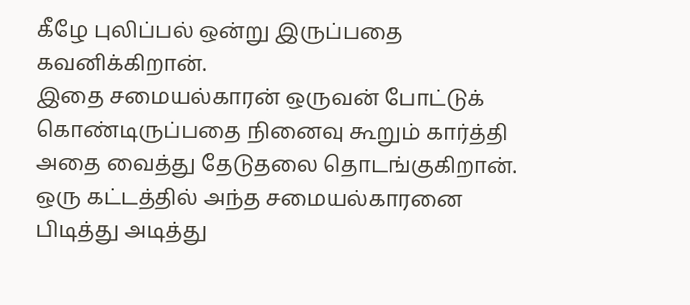கீழே புலிப்பல் ஒன்று இருப்பதை கவனிக்கிறான்.
இதை சமையல்காரன் ஒருவன் போட்டுக் கொண்டிருப்பதை நினைவு கூறும் கார்த்தி அதை வைத்து தேடுதலை தொடங்குகிறான். ஒரு கட்டத்தில் அந்த சமையல்காரனை பிடித்து அடித்து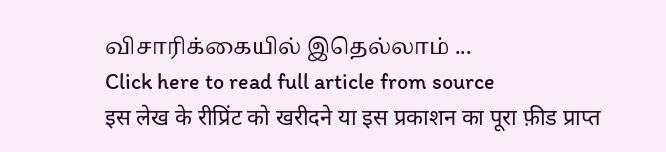விசாரிக்கையில் இதெல்லாம் ...
Click here to read full article from source
इस लेख के रीप्रिंट को खरीदने या इस प्रकाशन का पूरा फ़ीड प्राप्त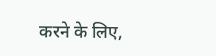करने के लिए,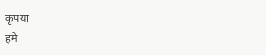कृपया
हमे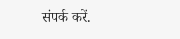संपर्क करें.